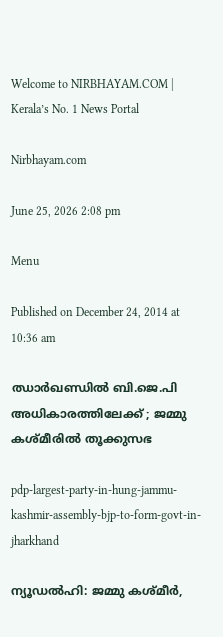Welcome to NIRBHAYAM.COM | Kerala’s No. 1 News Portal

Nirbhayam.com

June 25, 2026 2:08 pm

Menu

Published on December 24, 2014 at 10:36 am

ഝാര്‍ഖണ്ഡില്‍ ബി.ജെ.പി അധികാരത്തിലേക്ക് ; ജമ്മു കശ്മീരില്‍ തൂക്കുസഭ

pdp-largest-party-in-hung-jammu-kashmir-assembly-bjp-to-form-govt-in-jharkhand

ന്യൂഡല്‍ഹി: ജമ്മു കശ്മീര്‍,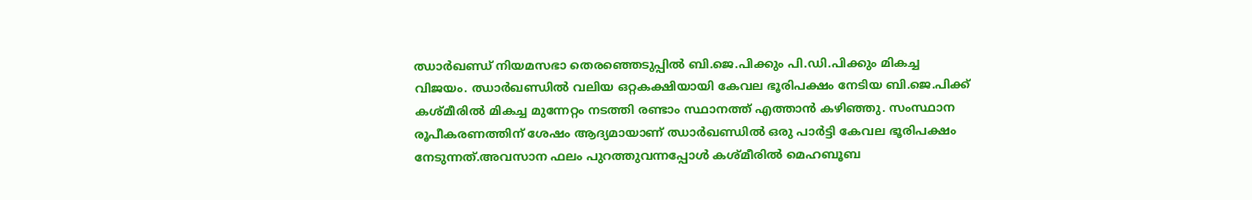ഝാര്‍ഖണ്ഡ് നിയമസഭാ തെരഞ്ഞെടുപ്പില്‍ ബി.ജെ.പിക്കും പി.ഡി.പിക്കും മികച്ച വിജയം. ഝാര്‍ഖണ്ഡില്‍ വലിയ ഒറ്റകക്ഷിയായി കേവല ഭൂരിപക്ഷം നേടിയ ബി.ജെ.പിക്ക് കശ്മീരില്‍ മികച്ച മുന്നേറ്റം നടത്തി രണ്ടാം സ്ഥാനത്ത് എത്താന്‍ കഴിഞ്ഞു. സംസ്ഥാന രൂപീകരണത്തിന് ശേഷം ആദ്യമായാണ് ഝാര്‍ഖണ്ഡില്‍ ഒരു പാര്‍ട്ടി കേവല ഭൂരിപക്ഷം നേടുന്നത്.അവസാന ഫലം പുറത്തുവന്നപ്പോള്‍ കശ്മീരില്‍ മെഹബൂബ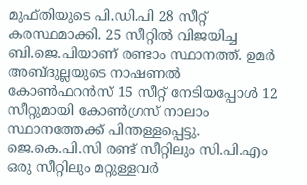മുഫ്തിയുടെ പി.ഡി.പി 28 സീറ്റ് കരസ്ഥമാക്കി. 25 സീറ്റില്‍ വിജയിച്ച ബി.ജെ.പിയാണ് രണ്ടാം സ്ഥാനത്ത്. ഉമര്‍ അബ്ദുല്ലയുടെ നാഷണല്‍ കോണ്‍ഫറന്‍സ് 15 സീറ്റ് നേടിയപ്പോള്‍ 12 സീറ്റുമായി കോണ്‍ഗ്രസ് നാലാം സ്ഥാനത്തേക്ക് പിന്തള്ളപ്പെട്ടു. ജെ.കെ.പി.സി രണ്ട് സീറ്റിലും സി.പി.എം ഒരു സീറ്റിലും മറ്റുള്ളവര്‍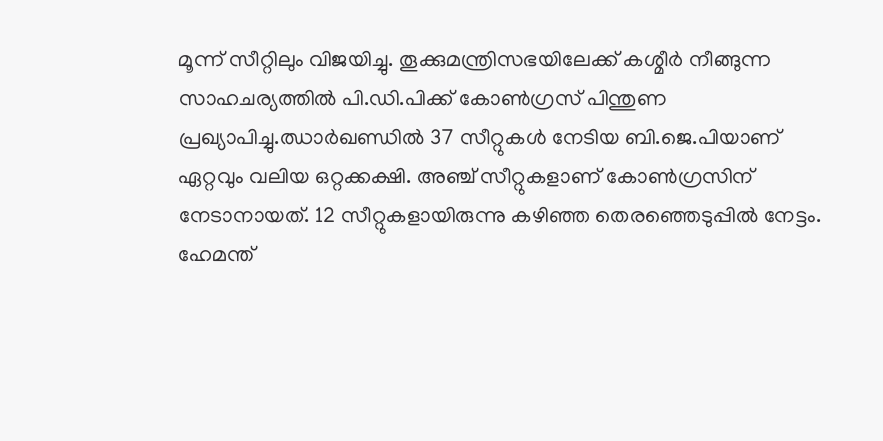മൂന്ന് സീറ്റിലും വിജയിച്ചു. തൂക്കുമന്ത്രിസഭയിലേക്ക് കശ്മീര്‍ നീങ്ങുന്ന സാഹചര്യത്തില്‍ പി.ഡി.പിക്ക് കോണ്‍ഗ്രസ് പിന്തുണ പ്രഖ്യാപിച്ചു.ഝാര്‍ഖണ്ഡില്‍ 37 സീറ്റുകള്‍ നേടിയ ബി.ജെ.പിയാണ് ഏറ്റവും വലിയ ഒറ്റക്കക്ഷി. അഞ്ച് സീറ്റുകളാണ് കോണ്‍ഗ്രസിന് നേടാനായത്. 12 സീറ്റുകളായിരുന്നു കഴിഞ്ഞ തെരഞ്ഞെടുപ്പില്‍ നേട്ടം. ഹേമന്ത്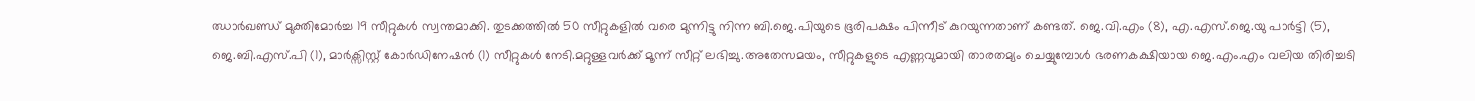ഝാര്‍ഖണ്ഡ് മുക്തിമോര്‍ച്ച 19 സീറ്റുകള്‍ സ്വന്തമാക്കി. തുടക്കത്തില്‍ 50 സീറ്റുകളില്‍ വരെ മുന്നിട്ടു നിന്ന ബി.ജെ.പിയുടെ ഭൂരിപക്ഷം പിന്നീട് കുറയുന്നതാണ് കണ്ടത്. ജെ.വി.എം (8), എ.എസ്.ജെ.യു പാര്‍ട്ടി (5), ജെ.ബി.എസ്.പി (1), മാര്‍ക്സിസ്റ്റ് കോര്‍ഡിനേഷന്‍ (1) സീറ്റുകള്‍ നേടി.മറ്റുള്ളവര്‍ക്ക് മൂന്ന് സീറ്റ് ലഭിച്ചു.അതേസമയം, സീറ്റുകളുടെ എണ്ണവുമായി താരതമ്യം ചെയ്യുമ്പോള്‍ ഭരണകക്ഷിയായ ജെ.എം.എം വലിയ തിരിച്ചടി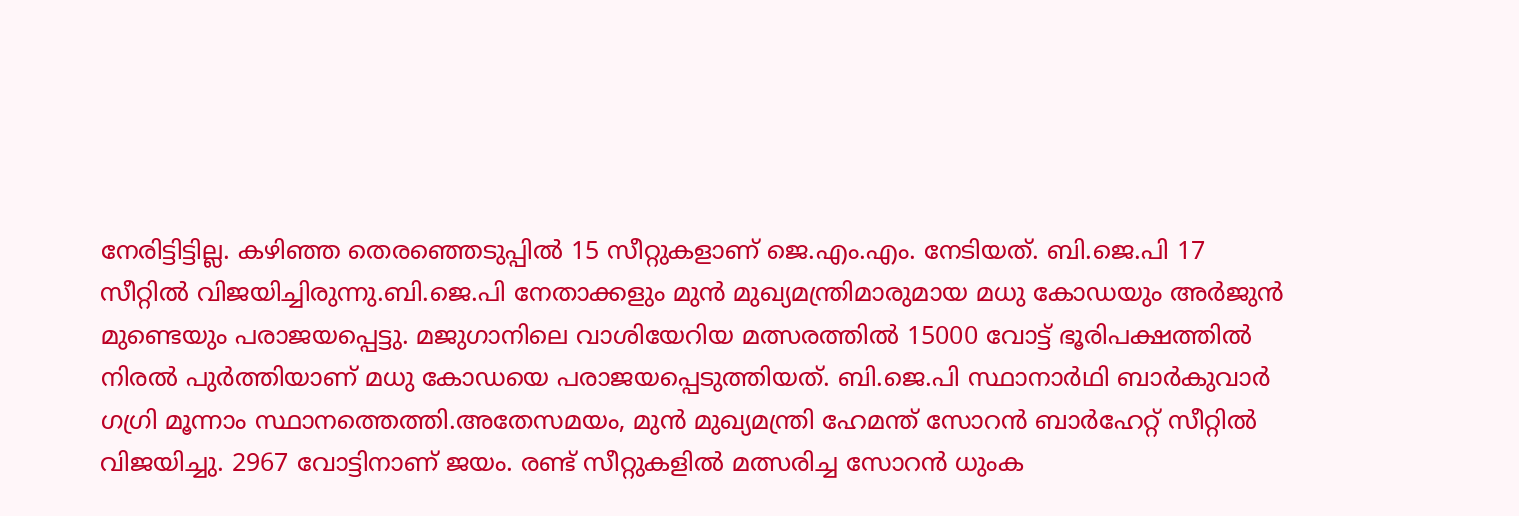നേരിട്ടിട്ടില്ല. കഴിഞ്ഞ തെരഞ്ഞെടുപ്പില്‍ 15 സീറ്റുകളാണ് ജെ.എം.എം. നേടിയത്. ബി.ജെ.പി 17 സീറ്റില്‍ വിജയിച്ചിരുന്നു.ബി.ജെ.പി നേതാക്കളും മുന്‍ മുഖ്യമന്ത്രിമാരുമായ മധു കോഡയും അര്‍ജുന്‍ മുണ്ടെയും പരാജയപ്പെട്ടു. മജുഗാനിലെ വാശിയേറിയ മത്സരത്തില്‍ 15000 വോട്ട് ഭൂരിപക്ഷത്തില്‍ നിരല്‍ പുര്‍ത്തിയാണ് മധു കോഡയെ പരാജയപ്പെടുത്തിയത്. ബി.ജെ.പി സ്ഥാനാര്‍ഥി ബാര്‍കുവാര്‍ ഗഗ്രി മൂന്നാം സ്ഥാനത്തെത്തി.അതേസമയം, മുന്‍ മുഖ്യമന്ത്രി ഹേമന്ത് സോറന്‍ ബാര്‍ഹേറ്റ് സീറ്റില്‍ വിജയിച്ചു. 2967 വോട്ടിനാണ് ജയം. രണ്ട് സീറ്റുകളില്‍ മത്സരിച്ച സോറന്‍ ധുംക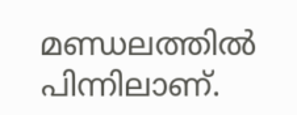മണ്ഡലത്തില്‍ പിന്നിലാണ്.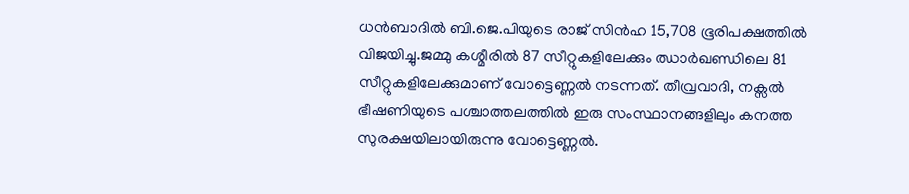ധന്‍ബാദില്‍ ബി.ജെ.പിയുടെ രാജ് സിന്‍ഹ 15,708 ഭൂരിപക്ഷത്തില്‍ വിജയിച്ചു.ജമ്മു കശ്മീരില്‍ 87 സീറ്റുകളിലേക്കും ഝാര്‍ഖണ്ഡിലെ 81 സീറ്റുകളിലേക്കുമാണ് വോട്ടെണ്ണല്‍ നടന്നത്. തീവ്രവാദി, നക്സല്‍ ഭീഷണിയുടെ പശ്ചാത്തലത്തില്‍ ഇരു സംസ്ഥാനങ്ങളിലും കനത്ത സുരക്ഷയിലായിരുന്നു വോട്ടെണ്ണല്‍.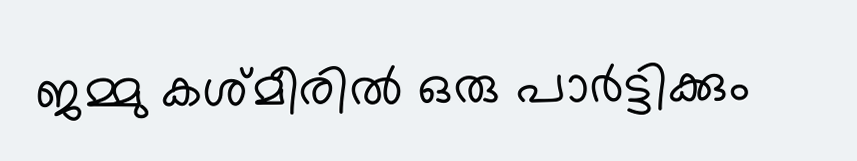ജമ്മു കശ്മീരില്‍ ഒരു പാര്‍ട്ടിക്കും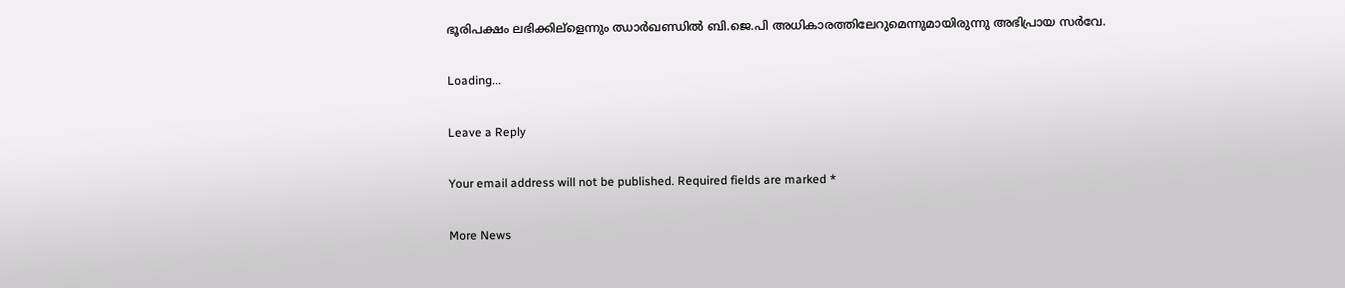ഭൂരിപക്ഷം ലഭിക്കില്ളെന്നും ഝാര്‍ഖണ്ഡില്‍ ബി.ജെ.പി അധികാരത്തിലേറുമെന്നുമായിരുന്നു അഭിപ്രായ സര്‍വേ.

Loading...

Leave a Reply

Your email address will not be published. Required fields are marked *

More News